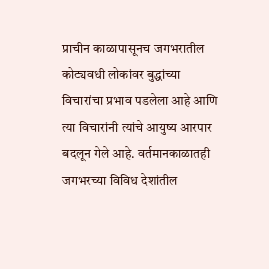प्राचीन काळापासूनच जगभरातील कोट्यवधी लोकांवर बुद्धांच्या विचारांचा प्रभाव पडलेला आहे आणि त्या विचारांनी त्यांचे आयुष्य आरपार बदलून गेले आहे. वर्तमानकाळातही जगभरच्या विविध देशांतील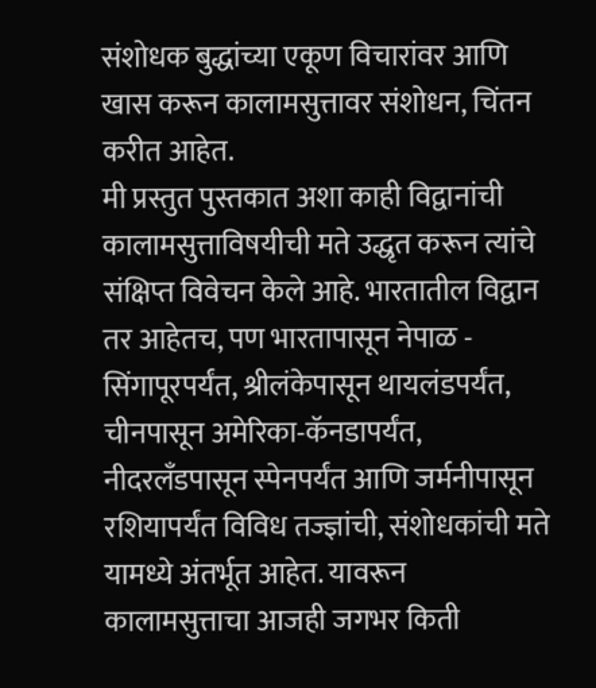संशोधक बुद्धांच्या एकूण विचारांवर आणि खास करून कालामसुत्तावर संशोधन, चिंतन करीत आहेत.
मी प्रस्तुत पुस्तकात अशा काही विद्वानांची कालामसुत्ताविषयीची मते उद्धृत करून त्यांचे संक्षिप्त विवेचन केले आहे. भारतातील विद्वान तर आहेतच, पण भारतापासून नेपाळ - सिंगापूरपर्यंत, श्रीलंकेपासून थायलंडपर्यंत, चीनपासून अमेरिका-कॅनडापर्यंत, नीदरलँडपासून स्पेनपर्यंत आणि जर्मनीपासून रशियापर्यंत विविध तज्ज्ञांची, संशोधकांची मते यामध्ये अंतर्भूत आहेत. यावरून कालामसुत्ताचा आजही जगभर किती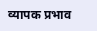व्यापक प्रभाव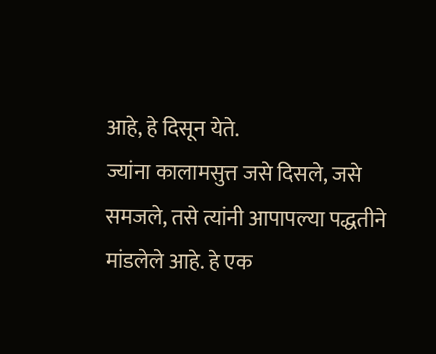आहे, हे दिसून येते.
ज्यांना कालामसुत्त जसे दिसले, जसे समजले, तसे त्यांनी आपापल्या पद्धतीने मांडलेले आहे. हे एक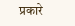प्रकारे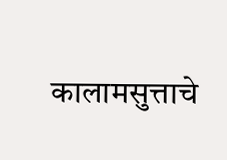कालामसुत्ताचे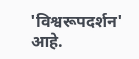'विश्वरूपदर्शन' आहे.